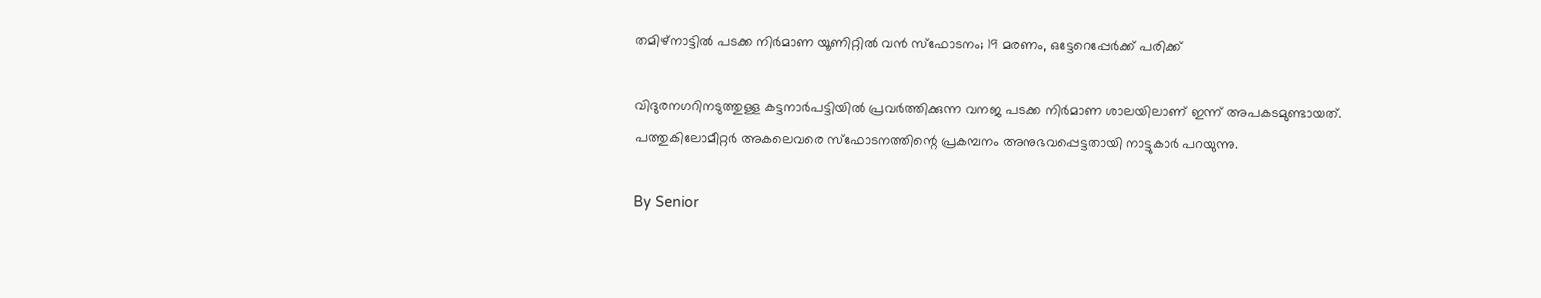തമിഴ്‌നാട്ടിൽ പടക്ക നിർമാണ യൂണിറ്റിൽ വൻ സ്‌ഫോടനം; 19 മരണം, ഒട്ടേറെപ്പേർക്ക് പരിക്ക്

വിദുരനഗറിനടുത്തുള്ള കട്ടനാർപട്ടിയിൽ പ്രവർത്തിക്കുന്ന വനജ പടക്ക നിർമാണ ശാലയിലാണ് ഇന്ന് അപകടമുണ്ടായത്. പത്തുകിലോമീറ്റർ അകലെവരെ സ്‌ഫോടനത്തിന്റെ പ്രകമ്പനം അനുഭവപ്പെട്ടതായി നാട്ടുകാർ പറയുന്നു.

By Senior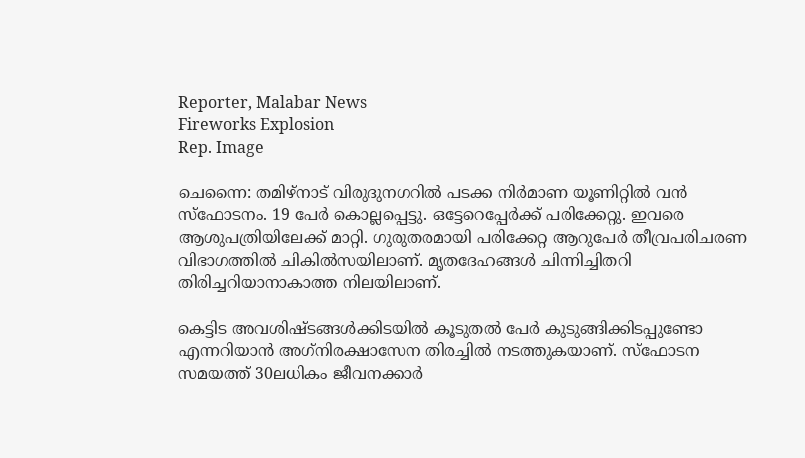Reporter, Malabar News
Fireworks Explosion
Rep. Image

ചെന്നൈ: തമിഴ്‌നാട് വിരുദുനഗറിൽ പടക്ക നിർമാണ യൂണിറ്റിൽ വൻ സ്‌ഫോടനം. 19 പേർ കൊല്ലപ്പെട്ടു. ഒട്ടേറെപ്പേർക്ക് പരിക്കേറ്റു. ഇവരെ ആശുപത്രിയിലേക്ക് മാറ്റി. ഗുരുതരമായി പരിക്കേറ്റ ആറുപേർ തീവ്രപരിചരണ വിഭാഗത്തിൽ ചികിൽസയിലാണ്. മൃതദേഹങ്ങൾ ചിന്നിച്ചിതറി തിരിച്ചറിയാനാകാത്ത നിലയിലാണ്.

കെട്ടിട അവശിഷ്‌ടങ്ങൾക്കിടയിൽ കൂടുതൽ പേർ കുടുങ്ങിക്കിടപ്പുണ്ടോ എന്നറിയാൻ അഗ്‌നിരക്ഷാസേന തിരച്ചിൽ നടത്തുകയാണ്. സ്‌ഫോടന സമയത്ത് 30ലധികം ജീവനക്കാർ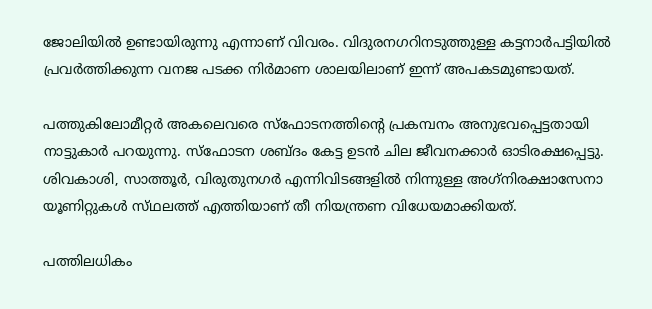ജോലിയിൽ ഉണ്ടായിരുന്നു എന്നാണ് വിവരം. വിദുരനഗറിനടുത്തുള്ള കട്ടനാർപട്ടിയിൽ പ്രവർത്തിക്കുന്ന വനജ പടക്ക നിർമാണ ശാലയിലാണ് ഇന്ന് അപകടമുണ്ടായത്.

പത്തുകിലോമീറ്റർ അകലെവരെ സ്‌ഫോടനത്തിന്റെ പ്രകമ്പനം അനുഭവപ്പെട്ടതായി നാട്ടുകാർ പറയുന്നു. സ്‌ഫോടന ശബ്‌ദം കേട്ട ഉടൻ ചില ജീവനക്കാർ ഓടിരക്ഷപ്പെട്ടു. ശിവകാശി, സാത്തൂർ, വിരുതുനഗർ എന്നിവിടങ്ങളിൽ നിന്നുള്ള അഗ്‌നിരക്ഷാസേനാ യൂണിറ്റുകൾ സ്‌ഥലത്ത്‌ എത്തിയാണ് തീ നിയന്ത്രണ വിധേയമാക്കിയത്.

പത്തിലധികം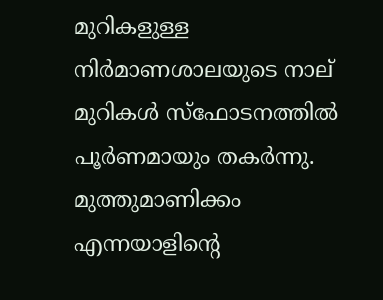മുറികളുള്ള നിർമാണശാലയുടെ നാല് മുറികൾ സ്‌ഫോടനത്തിൽ പൂർണമായും തകർന്നു. മുത്തുമാണിക്കം എന്നയാളിന്റെ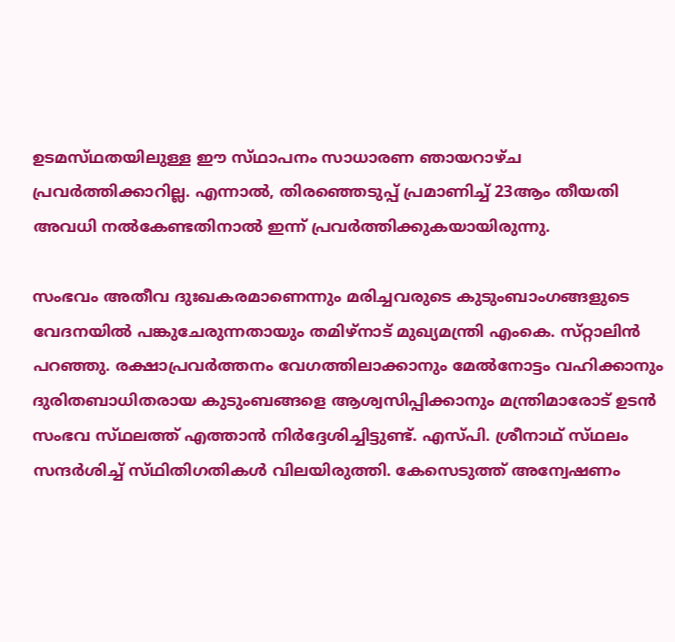ഉടമസ്‌ഥതയിലുള്ള ഈ സ്‌ഥാപനം സാധാരണ ഞായറാഴ്‌ച പ്രവർത്തിക്കാറില്ല. എന്നാൽ, തിരഞ്ഞെടുപ്പ് പ്രമാണിച്ച് 23ആം തീയതി അവധി നൽകേണ്ടതിനാൽ ഇന്ന് പ്രവർത്തിക്കുകയായിരുന്നു.

സംഭവം അതീവ ദുഃഖകരമാണെന്നും മരിച്ചവരുടെ കുടുംബാംഗങ്ങളുടെ വേദനയിൽ പങ്കുചേരുന്നതായും തമിഴ്‌നാട് മുഖ്യമന്ത്രി എംകെ. സ്‌റ്റാലിൻ പറഞ്ഞു. രക്ഷാപ്രവർത്തനം വേഗത്തിലാക്കാനും മേൽനോട്ടം വഹിക്കാനും ദുരിതബാധിതരായ കുടുംബങ്ങളെ ആശ്വസിപ്പിക്കാനും മന്ത്രിമാരോട് ഉടൻ സംഭവ സ്‌ഥലത്ത്‌ എത്താൻ നിർദ്ദേശിച്ചിട്ടുണ്ട്. എസ്‌പി. ശ്രീനാഥ്‌ സ്‌ഥലം സന്ദർശിച്ച് സ്‌ഥിതിഗതികൾ വിലയിരുത്തി. കേസെടുത്ത് അന്വേഷണം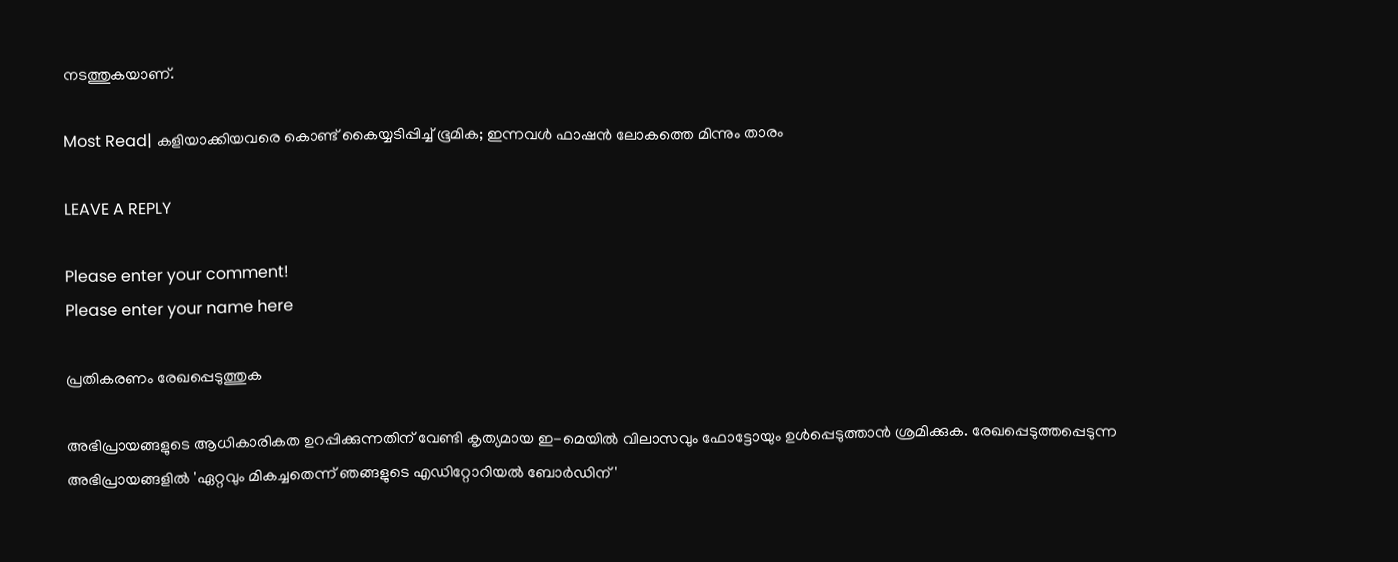നടത്തുകയാണ്.

Most Read| കളിയാക്കിയവരെ കൊണ്ട് കൈയ്യടിപ്പിച്ച് ഭൂമിക; ഇന്നവൾ ഫാഷൻ ലോകത്തെ മിന്നും താരം

LEAVE A REPLY

Please enter your comment!
Please enter your name here

പ്രതികരണം രേഖപ്പെടുത്തുക

അഭിപ്രായങ്ങളുടെ ആധികാരികത ഉറപ്പിക്കുന്നതിന് വേണ്ടി കൃത്യമായ ഇ-മെയിൽ വിലാസവും ഫോട്ടോയും ഉൾപ്പെടുത്താൻ ശ്രമിക്കുക. രേഖപ്പെടുത്തപ്പെടുന്ന അഭിപ്രായങ്ങളിൽ 'ഏറ്റവും മികച്ചതെന്ന് ഞങ്ങളുടെ എഡിറ്റോറിയൽ ബോർഡിന്'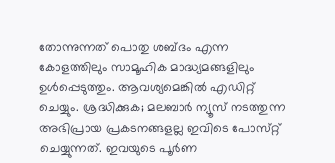തോന്നുന്നത് പൊതു ശബ്‌ദം എന്ന കോളത്തിലും സാമൂഹിക മാദ്ധ്യമങ്ങളിലും ഉൾപ്പെടുത്തും. ആവശ്യമെങ്കിൽ എഡിറ്റ് ചെയ്യും. ശ്രദ്ധിക്കുക; മലബാർ ന്യൂസ് നടത്തുന്ന അഭിപ്രായ പ്രകടനങ്ങളല്ല ഇവിടെ പോസ്‌റ്റ് ചെയ്യുന്നത്. ഇവയുടെ പൂർണ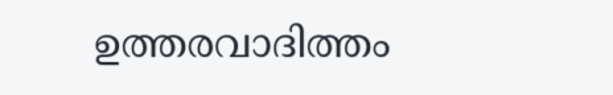ഉത്തരവാദിത്തം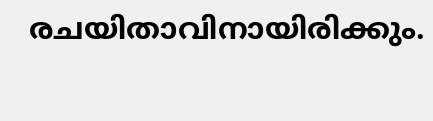രചയിതാവിനായിരിക്കും.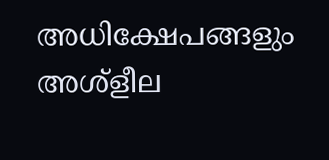അധിക്ഷേപങ്ങളും അശ്‌ളീല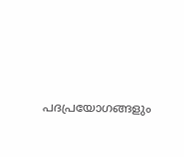പദപ്രയോഗങ്ങളും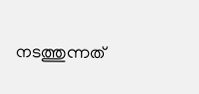നടത്തുന്നത്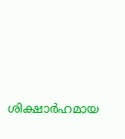ശിക്ഷാർഹമായ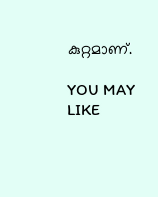കുറ്റമാണ്.

YOU MAY LIKE